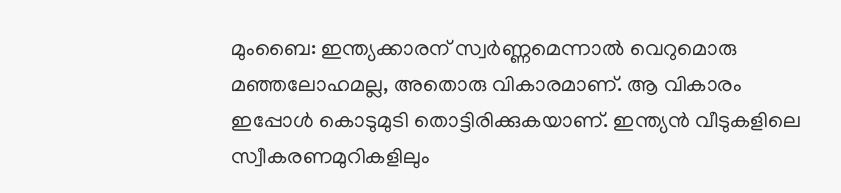മുംബൈ: ഇന്ത്യക്കാരന് സ്വര്‍ണ്ണമെന്നാല്‍ വെറുമൊരു മഞ്ഞലോഹമല്ല, അതൊരു വികാരമാണ്. ആ വികാരം ഇപ്പോള്‍ കൊടുമുടി തൊട്ടിരിക്കുകയാണ്. ഇന്ത്യന്‍ വീടുകളിലെ സ്വീകരണമുറികളിലും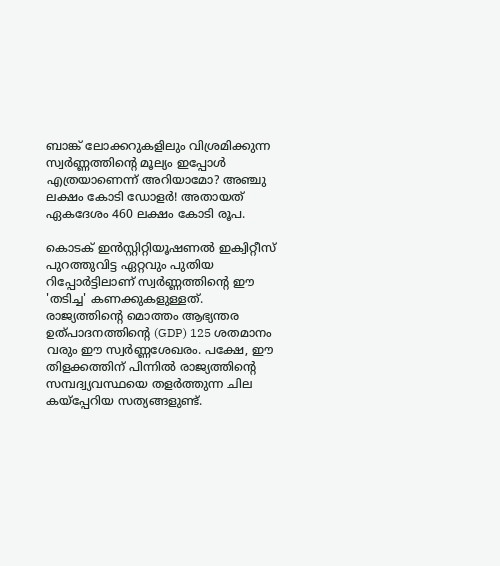ബാങ്ക് ലോക്കറുകളിലും വിശ്രമിക്കുന്ന സ്വര്‍ണ്ണത്തിന്റെ മൂല്യം ഇപ്പോള്‍ എത്രയാണെന്ന് അറിയാമോ? അഞ്ചു ലക്ഷം കോടി ഡോളര്‍! അതായത് ഏകദേശം 460 ലക്ഷം കോടി രൂപ.

കൊടക് ഇന്‍സ്റ്റിറ്റിയൂഷണല്‍ ഇക്വിറ്റീസ് പുറത്തുവിട്ട ഏറ്റവും പുതിയ റിപ്പോര്‍ട്ടിലാണ് സ്വര്‍ണ്ണത്തിന്റെ ഈ 'തടിച്ച' കണക്കുകളുള്ളത്. രാജ്യത്തിന്റെ മൊത്തം ആഭ്യന്തര ഉത്പാദനത്തിന്റെ (GDP) 125 ശതമാനം വരും ഈ സ്വര്‍ണ്ണശേഖരം. പക്ഷേ, ഈ തിളക്കത്തിന് പിന്നില്‍ രാജ്യത്തിന്റെ സമ്പദ്വ്യവസ്ഥയെ തളര്‍ത്തുന്ന ചില കയ്‌പ്പേറിയ സത്യങ്ങളുണ്ട്.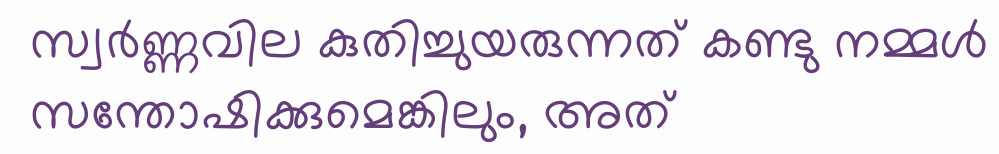സ്വര്‍ണ്ണവില കുതിച്ചുയരുന്നത് കണ്ടു നമ്മള്‍ സന്തോഷിക്കുമെങ്കിലും, അത്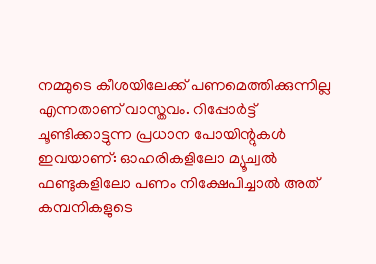നമ്മുടെ കീശയിലേക്ക് പണമെത്തിക്കുന്നില്ല എന്നതാണ് വാസ്തവം. റിപ്പോര്‍ട്ട് ചൂണ്ടിക്കാട്ടുന്ന പ്രധാന പോയിന്റുകള്‍ ഇവയാണ്: ഓഹരികളിലോ മ്യൂച്വല്‍ ഫണ്ടുകളിലോ പണം നിക്ഷേപിച്ചാല്‍ അത് കമ്പനികളുടെ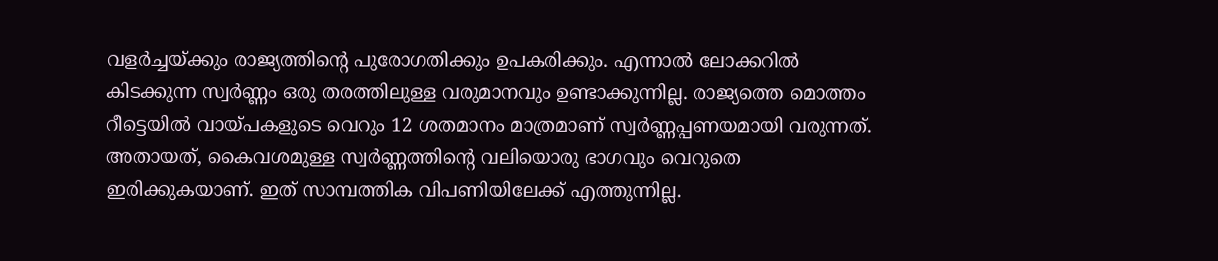വളര്‍ച്ചയ്ക്കും രാജ്യത്തിന്റെ പുരോഗതിക്കും ഉപകരിക്കും. എന്നാല്‍ ലോക്കറില്‍ കിടക്കുന്ന സ്വര്‍ണ്ണം ഒരു തരത്തിലുള്ള വരുമാനവും ഉണ്ടാക്കുന്നില്ല. രാജ്യത്തെ മൊത്തം റീട്ടെയില്‍ വായ്പകളുടെ വെറും 12 ശതമാനം മാത്രമാണ് സ്വര്‍ണ്ണപ്പണയമായി വരുന്നത്. അതായത്, കൈവശമുള്ള സ്വര്‍ണ്ണത്തിന്റെ വലിയൊരു ഭാഗവും വെറുതെ ഇരിക്കുകയാണ്. ഇത് സാമ്പത്തിക വിപണിയിലേക്ക് എത്തുന്നില്ല.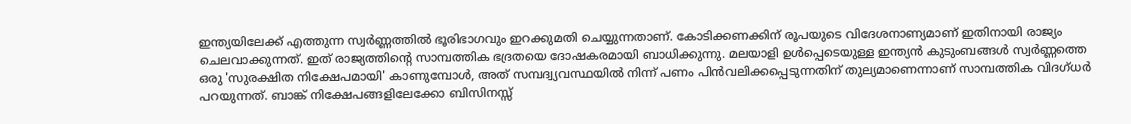ഇന്ത്യയിലേക്ക് എത്തുന്ന സ്വര്‍ണ്ണത്തില്‍ ഭൂരിഭാഗവും ഇറക്കുമതി ചെയ്യുന്നതാണ്. കോടിക്കണക്കിന് രൂപയുടെ വിദേശനാണ്യമാണ് ഇതിനായി രാജ്യം ചെലവാക്കുന്നത്. ഇത് രാജ്യത്തിന്റെ സാമ്പത്തിക ഭദ്രതയെ ദോഷകരമായി ബാധിക്കുന്നു. മലയാളി ഉള്‍പ്പെടെയുള്ള ഇന്ത്യന്‍ കുടുംബങ്ങള്‍ സ്വര്‍ണ്ണത്തെ ഒരു 'സുരക്ഷിത നിക്ഷേപമായി' കാണുമ്പോള്‍, അത് സമ്പദ്വ്യവസ്ഥയില്‍ നിന്ന് പണം പിന്‍വലിക്കപ്പെടുന്നതിന് തുല്യമാണെന്നാണ് സാമ്പത്തിക വിദഗ്ധര്‍ പറയുന്നത്. ബാങ്ക് നിക്ഷേപങ്ങളിലേക്കോ ബിസിനസ്സ്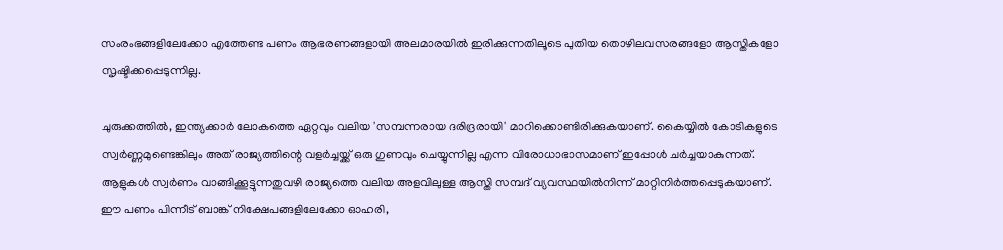സംരംഭങ്ങളിലേക്കോ എത്തേണ്ട പണം ആഭരണങ്ങളായി അലമാരയില്‍ ഇരിക്കുന്നതിലൂടെ പുതിയ തൊഴിലവസരങ്ങളോ ആസ്തികളോ സൃഷ്ടിക്കപ്പെടുന്നില്ല.

ചുരുക്കത്തില്‍, ഇന്ത്യക്കാര്‍ ലോകത്തെ ഏറ്റവും വലിയ 'സമ്പന്നരായ ദരിദ്രരായി' മാറിക്കൊണ്ടിരിക്കുകയാണ്. കൈയ്യില്‍ കോടികളുടെ സ്വര്‍ണ്ണമുണ്ടെങ്കിലും അത് രാജ്യത്തിന്റെ വളര്‍ച്ചയ്ക്ക് ഒരു ഗുണവും ചെയ്യുന്നില്ല എന്ന വിരോധാഭാസമാണ് ഇപ്പോള്‍ ചര്‍ച്ചയാകുന്നത്. ആളുകള്‍ സ്വര്‍ണം വാങ്ങിക്കൂട്ടുന്നതുവഴി രാജ്യത്തെ വലിയ അളവിലുള്ള ആസ്തി സമ്പദ് വ്യവസ്ഥയില്‍നിന്ന് മാറ്റിനിര്‍ത്തപ്പെടുകയാണ്. ഈ പണം പിന്നീട് ബാങ്ക് നിക്ഷേപങ്ങളിലേക്കോ ഓഹരി,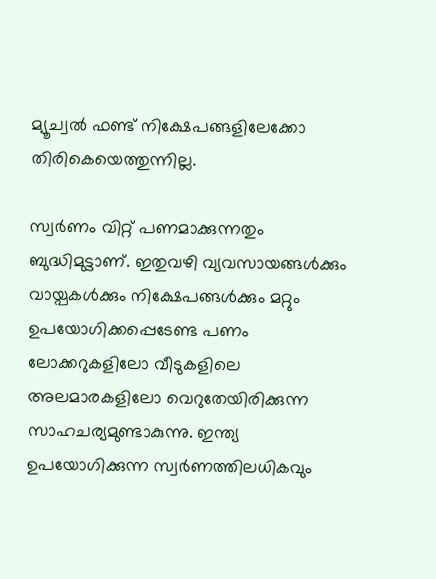മ്യൂച്വല്‍ ഫണ്ട് നിക്ഷേപങ്ങളിലേക്കോ തിരികെയെത്തുന്നില്ല.

സ്വര്‍ണം വിറ്റ് പണമാക്കുന്നതും ബുദ്ധിമുട്ടാണ്. ഇതുവഴി വ്യവസായങ്ങള്‍ക്കും വായ്പകള്‍ക്കും നിക്ഷേപങ്ങള്‍ക്കും മറ്റും ഉപയോഗിക്കപ്പെടേണ്ട പണം ലോക്കറുകളിലോ വീടുകളിലെ അലമാരകളിലോ വെറുതേയിരിക്കുന്ന സാഹചര്യമുണ്ടാകുന്നു. ഇന്ത്യ ഉപയോഗിക്കുന്ന സ്വര്‍ണത്തിലധികവും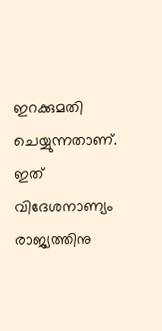ഇറക്കുമതി ചെയ്യുന്നതാണ്. ഇത് വിദേശനാണ്യം രാജ്യത്തിനു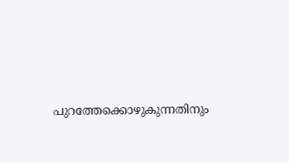പുറത്തേക്കൊഴുകുന്നതിനും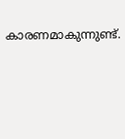കാരണമാകുന്നുണ്ട്.